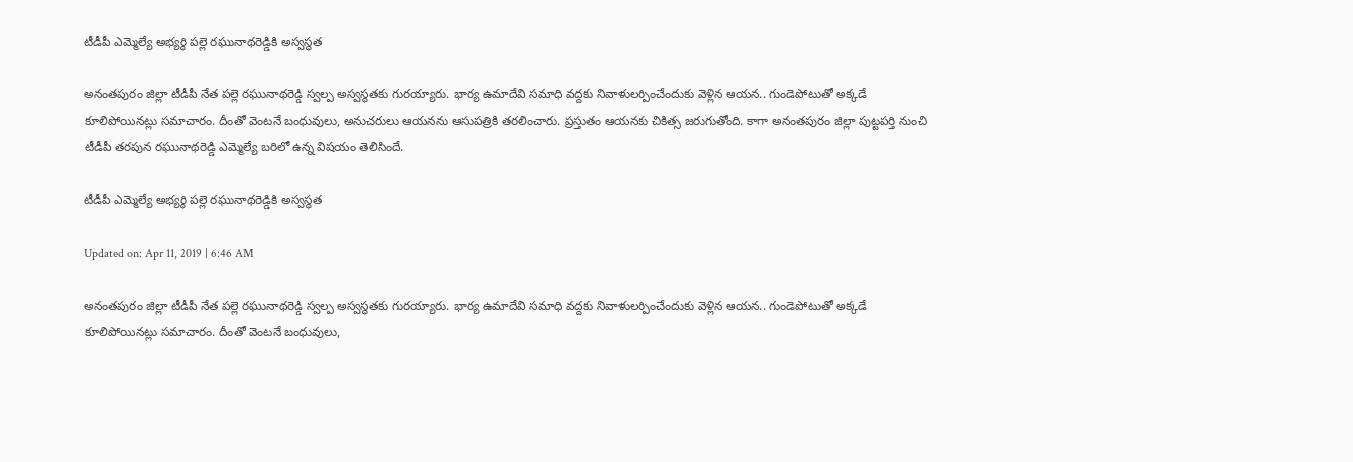టీడీపీ ఎమ్మెల్యే అభ్యర్థి పల్లె రఘునాథరెడ్డికి అస్వస్థత

అనంతపురం జిల్లా టీడీపీ నేత పల్లె రఘునాథరెడ్డి స్వల్ప అస్వస్థతకు గురయ్యారు. భార్య ఉమాదేవి సమాధి వద్దకు నివాళులర్పించేందుకు వెళ్లిన ఆయన.. గుండెపోటుతో అక్కడే కూలిపోయినట్లు సమాచారం. దీంతో వెంటనే బంధువులు, అనుచరులు ఆయనను ఆసుపత్రికి తరలించారు. ప్రస్తుతం ఆయనకు చికిత్స జరుగుతోంది. కాగా అనంతపురం జిల్లా పుట్టపర్తి నుంచి టీడీపీ తరపున రఘునాథరెడ్డి ఎమ్మెల్యే బరిలో ఉన్న విషయం తెలిసిందే.

టీడీపీ ఎమ్మెల్యే అభ్యర్థి పల్లె రఘునాథరెడ్డికి అస్వస్థత

Updated on: Apr 11, 2019 | 6:46 AM

అనంతపురం జిల్లా టీడీపీ నేత పల్లె రఘునాథరెడ్డి స్వల్ప అస్వస్థతకు గురయ్యారు. భార్య ఉమాదేవి సమాధి వద్దకు నివాళులర్పించేందుకు వెళ్లిన ఆయన.. గుండెపోటుతో అక్కడే కూలిపోయినట్లు సమాచారం. దీంతో వెంటనే బంధువులు,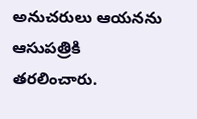అనుచరులు ఆయనను ఆసుపత్రికి తరలించారు.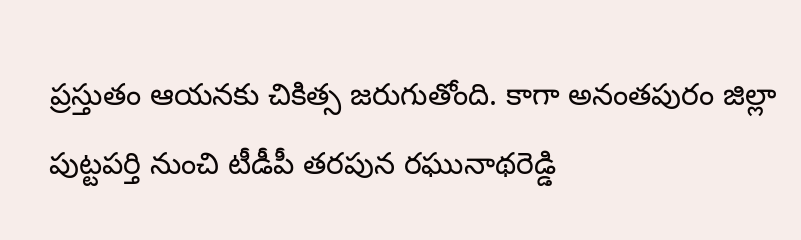ప్రస్తుతం ఆయనకు చికిత్స జరుగుతోంది. కాగా అనంతపురం జిల్లా పుట్టపర్తి నుంచి టీడీపీ తరపున రఘునాథరెడ్డి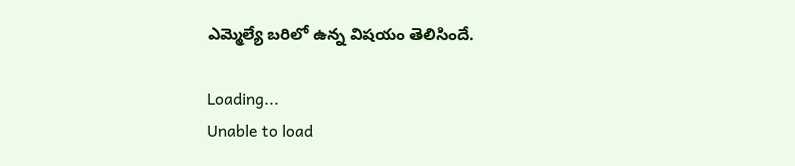ఎమ్మెల్యే బరిలో ఉన్న విషయం తెలిసిందే.

Loading...
Unable to load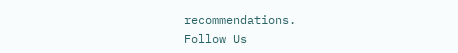recommendations.
Follow Us